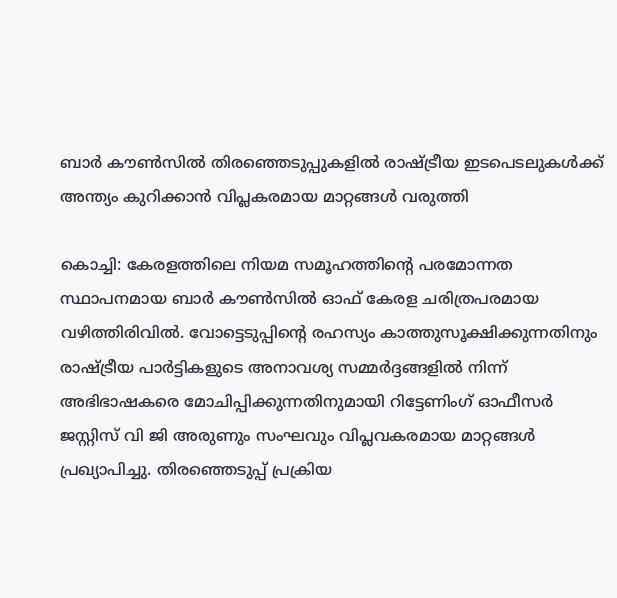ബാർ കൗൺസിൽ തിരഞ്ഞെടുപ്പുകളിൽ രാഷ്ട്രീയ ഇടപെടലുകള്‍ക്ക് അന്ത്യം കുറിക്കാന്‍ വിപ്ലകരമായ മാറ്റങ്ങള്‍ വരുത്തി

കൊച്ചി: കേരളത്തിലെ നിയമ സമൂഹത്തിന്റെ പരമോന്നത സ്ഥാപനമായ ബാർ കൗൺസിൽ ഓഫ് കേരള ചരിത്രപരമായ വഴിത്തിരിവില്‍. വോട്ടെടുപ്പിന്റെ രഹസ്യം കാത്തുസൂക്ഷിക്കുന്നതിനും രാഷ്ട്രീയ പാർട്ടികളുടെ അനാവശ്യ സമ്മർദ്ദങ്ങളിൽ നിന്ന് അഭിഭാഷകരെ മോചിപ്പിക്കുന്നതിനുമായി റിട്ടേണിംഗ് ഓഫീസർ ജസ്റ്റിസ് വി ജി അരുണും സംഘവും വിപ്ലവകരമായ മാറ്റങ്ങൾ പ്രഖ്യാപിച്ചു. തിരഞ്ഞെടുപ്പ് പ്രക്രിയ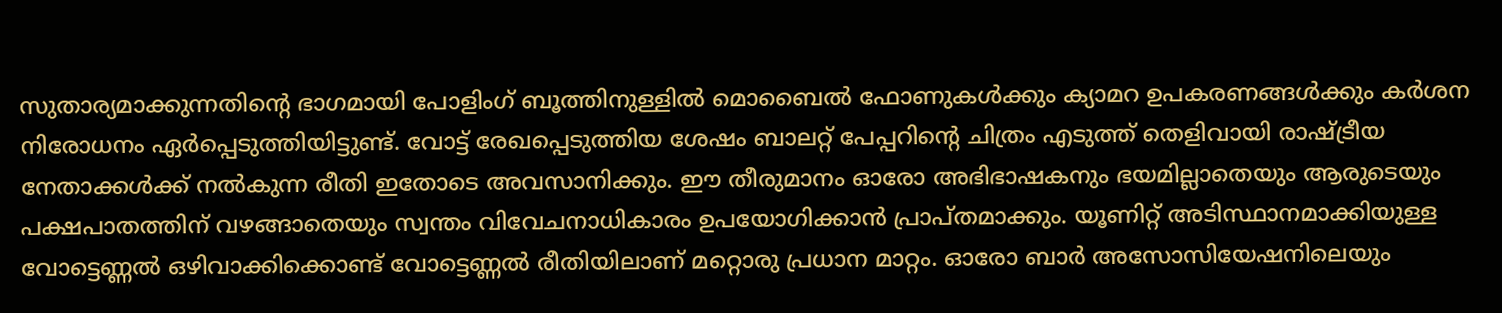സുതാര്യമാക്കുന്നതിന്റെ ഭാഗമായി പോളിംഗ് ബൂത്തിനുള്ളിൽ മൊബൈൽ ഫോണുകൾക്കും ക്യാമറ ഉപകരണങ്ങൾക്കും കർശന നിരോധനം ഏർപ്പെടുത്തിയിട്ടുണ്ട്. വോട്ട് രേഖപ്പെടുത്തിയ ശേഷം ബാലറ്റ് പേപ്പറിന്റെ ചിത്രം എടുത്ത് തെളിവായി രാഷ്ട്രീയ നേതാക്കൾക്ക് നൽകുന്ന രീതി ഇതോടെ അവസാനിക്കും. ഈ തീരുമാനം ഓരോ അഭിഭാഷകനും ഭയമില്ലാതെയും ആരുടെയും പക്ഷപാതത്തിന് വഴങ്ങാതെയും സ്വന്തം വിവേചനാധികാരം ഉപയോഗിക്കാൻ പ്രാപ്തമാക്കും. യൂണിറ്റ് അടിസ്ഥാനമാക്കിയുള്ള വോട്ടെണ്ണൽ ഒഴിവാക്കിക്കൊണ്ട് വോട്ടെണ്ണൽ രീതിയിലാണ് മറ്റൊരു പ്രധാന മാറ്റം. ഓരോ ബാർ അസോസിയേഷനിലെയും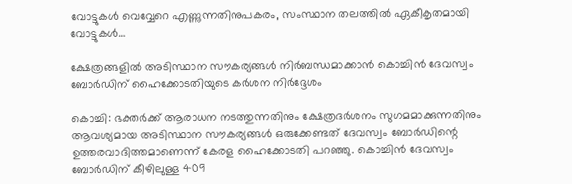വോട്ടുകൾ വെവ്വേറെ എണ്ണുന്നതിനുപകരം, സംസ്ഥാന തലത്തിൽ ഏകീകൃതമായി വോട്ടുകൾ…

ക്ഷേത്രങ്ങളിൽ അടിസ്ഥാന സൗകര്യങ്ങൾ നിർബന്ധമാക്കാൻ കൊച്ചിൻ ദേവസ്വം ബോർഡിന് ഹൈക്കോടതിയുടെ കർശന നിർദ്ദേശം

കൊച്ചി: ഭക്തർക്ക് ആരാധന നടത്തുന്നതിനും ക്ഷേത്രദർശനം സുഗമമാക്കുന്നതിനും ആവശ്യമായ അടിസ്ഥാന സൗകര്യങ്ങൾ ഒരുക്കേണ്ടത് ദേവസ്വം ബോർഡിന്റെ ഉത്തരവാദിത്തമാണെന്ന് കേരള ഹൈക്കോടതി പറഞ്ഞു. കൊച്ചിൻ ദേവസ്വം ബോർഡിന് കീഴിലുള്ള 409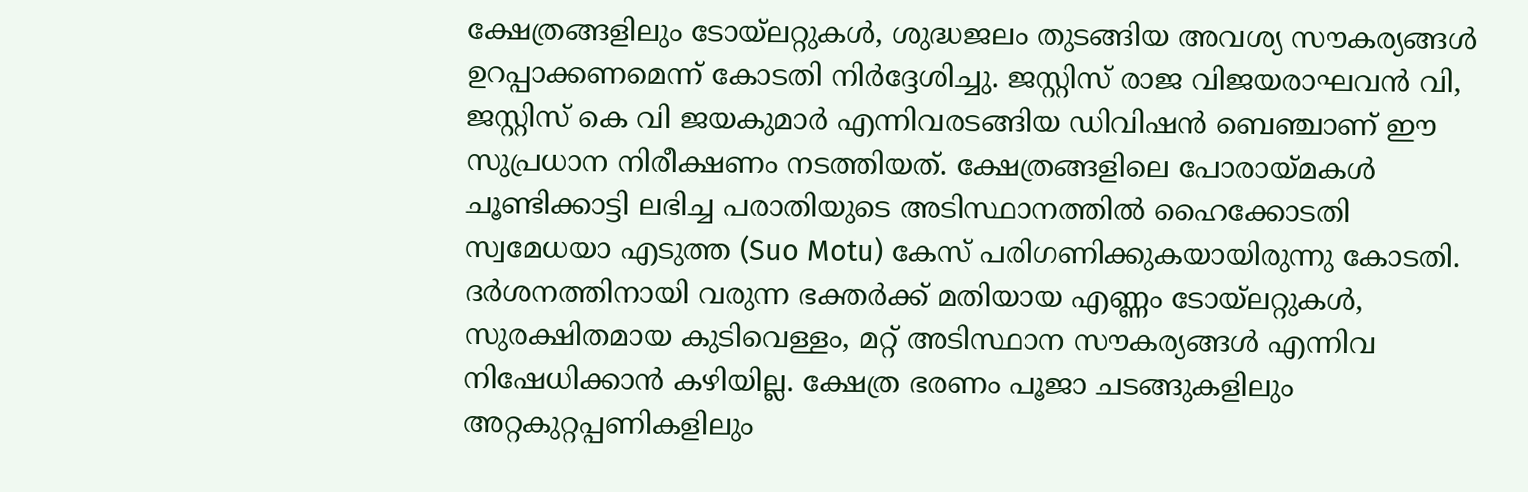ക്ഷേത്രങ്ങളിലും ടോയ്‌ലറ്റുകൾ, ശുദ്ധജലം തുടങ്ങിയ അവശ്യ സൗകര്യങ്ങൾ ഉറപ്പാക്കണമെന്ന് കോടതി നിർദ്ദേശിച്ചു. ജസ്റ്റിസ് രാജ വിജയരാഘവൻ വി, ജസ്റ്റിസ് കെ വി ജയകുമാർ എന്നിവരടങ്ങിയ ഡിവിഷൻ ബെഞ്ചാണ് ഈ സുപ്രധാന നിരീക്ഷണം നടത്തിയത്. ക്ഷേത്രങ്ങളിലെ പോരായ്മകൾ ചൂണ്ടിക്കാട്ടി ലഭിച്ച പരാതിയുടെ അടിസ്ഥാനത്തിൽ ഹൈക്കോടതി സ്വമേധയാ എടുത്ത (Suo Motu) കേസ് പരിഗണിക്കുകയായിരുന്നു കോടതി. ദർശനത്തിനായി വരുന്ന ഭക്തർക്ക് മതിയായ എണ്ണം ടോയ്‌ലറ്റുകൾ, സുരക്ഷിതമായ കുടിവെള്ളം, മറ്റ് അടിസ്ഥാന സൗകര്യങ്ങൾ എന്നിവ നിഷേധിക്കാൻ കഴിയില്ല. ക്ഷേത്ര ഭരണം പൂജാ ചടങ്ങുകളിലും അറ്റകുറ്റപ്പണികളിലും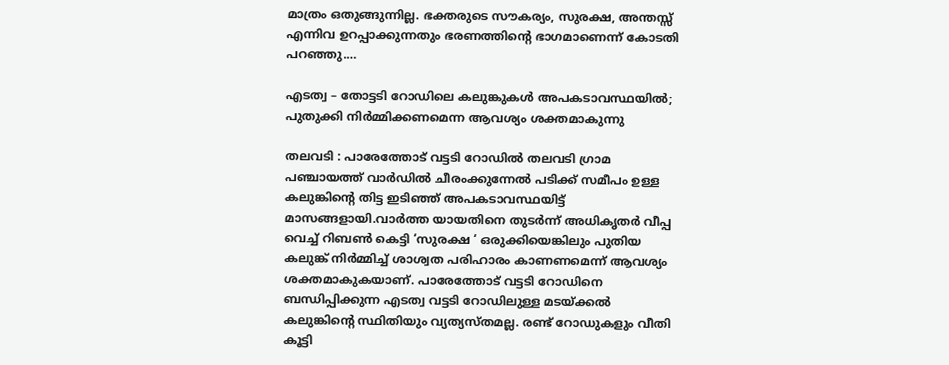മാത്രം ഒതുങ്ങുന്നില്ല. ഭക്തരുടെ സൗകര്യം, സുരക്ഷ, അന്തസ്സ് എന്നിവ ഉറപ്പാക്കുന്നതും ഭരണത്തിന്റെ ഭാഗമാണെന്ന് കോടതി പറഞ്ഞു.…

എടത്വ – തോട്ടടി റോഡിലെ കലുങ്കുകൾ അപകടാവസ്ഥയിൽ; പുതുക്കി നിർമ്മിക്കണമെന്ന ആവശ്യം ശക്തമാകുന്നു

തലവടി : പാരേത്തോട് വട്ടടി റോഡിൽ തലവടി ഗ്രാമ പഞ്ചായത്ത് വാര്‍ഡില്‍ ചീരംക്കുന്നേൽ പടിക്ക് സമീപം ഉള്ള കലുങ്കിന്റെ തിട്ട ഇടിഞ്ഞ് അപകടാവസ്ഥയിട്ട് മാസങ്ങളായി.വാർത്ത യായതിനെ തുടർന്ന് അധികൃതർ വീപ്പ വെച്ച് റിബൺ കെട്ടി ‘സുരക്ഷ ‘ ഒരുക്കിയെങ്കിലും പുതിയ കലുങ്ക് നിർമ്മിച്ച് ശാശ്വത പരിഹാരം കാണണമെന്ന് ആവശ്യം ശക്തമാകുകയാണ്. പാരേത്തോട് വട്ടടി റോഡിനെ ബന്ധിപ്പിക്കുന്ന എടത്വ വട്ടടി റോഡിലുള്ള മടയ്ക്കൽ കലുങ്കിന്റെ സ്ഥിതിയും വ്യത്യസ്തമല്ല. രണ്ട് റോഡുകളും വീതി കൂട്ടി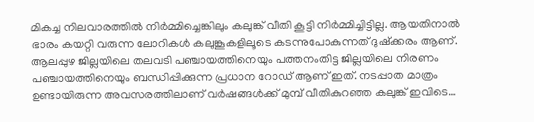മികച്ച നിലവാരത്തിൽ നിർമ്മിച്ചെങ്കിലും കലുങ്ക് വീതി കൂട്ടി നിർമ്മിച്ചിട്ടില്ല. ആയതിനാൽ ഭാരം കയറ്റി വരുന്ന ലോറികൾ കലുങ്കൂകളിലൂടെ കടന്നുപോകുന്നത് ദുഷ്ക്കരം ആണ്. ആലപ്പുഴ ജില്ലയിലെ തലവടി പഞ്ചായത്തിനെയും പത്തനംതിട്ട ജില്ലയിലെ നിരണം പഞ്ചായത്തിനെയും ബന്ധിപ്പിക്കുന്ന പ്രധാന റോഡ് ആണ് ഇത്. നടപ്പാത മാത്രം ഉണ്ടായിരുന്ന അവസരത്തിലാണ് വർഷങ്ങൾക്ക് മുമ്പ് വീതികുറഞ്ഞ കലുങ്ക് ഇവിടെ…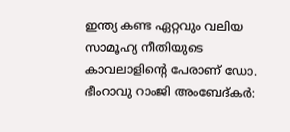ഇന്ത്യ കണ്ട ഏറ്റവും വലിയ സാമൂഹ്യ നീതിയുടെ കാവലാളിൻ്റെ പേരാണ് ഡോ. ഭീംറാവു റാംജി അംബേദ്കർ: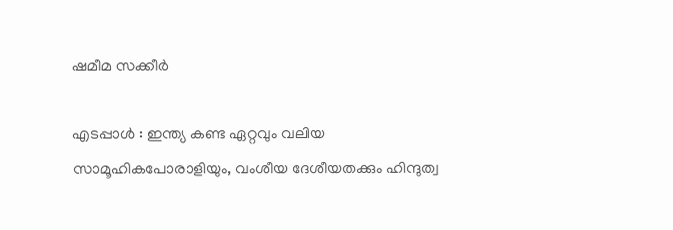ഷമീമ സക്കീർ

എടപ്പാൾ : ഇന്ത്യ കണ്ട ഏറ്റവും വലിയ സാമൂഹികപോരാളിയും, വംശീയ ദേശീയതക്കും ഹിന്ദുത്വ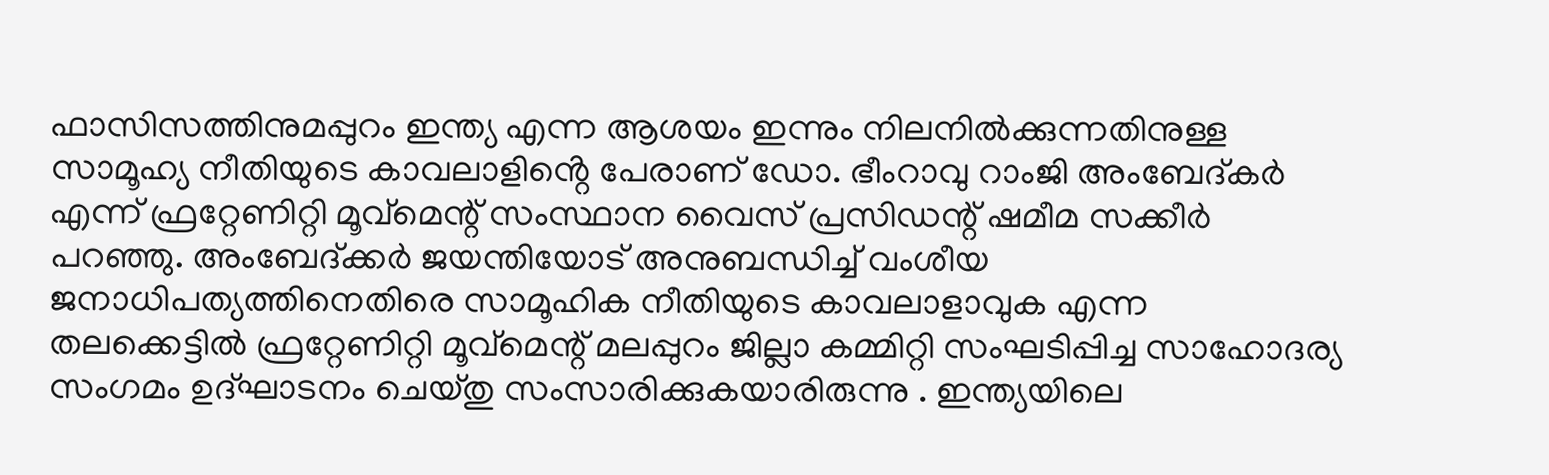ഫാസിസത്തിനുമപ്പുറം ഇന്ത്യ എന്ന ആശയം ഇന്നും നിലനിൽക്കുന്നതിനുള്ള സാമൂഹ്യ നീതിയുടെ കാവലാളിൻ്റെ പേരാണ് ഡോ. ഭീംറാവു റാംജി അംബേദ്കർ എന്ന് ഫ്രറ്റേണിറ്റി മൂവ്മെന്റ് സംസ്ഥാന വൈസ് പ്രസിഡന്റ് ഷമീമ സക്കീർ പറഞ്ഞു. അംബേദ്ക്കർ ജയന്തിയോട് അനുബന്ധിച്ച് വംശീയ ജനാധിപത്യത്തിനെതിരെ സാമൂഹിക നീതിയുടെ കാവലാളാവുക എന്ന തലക്കെട്ടിൽ ഫ്രറ്റേണിറ്റി മൂവ്മെന്റ് മലപ്പുറം ജില്ലാ കമ്മിറ്റി സംഘടിപ്പിച്ച സാഹോദര്യ സംഗമം ഉദ്ഘാടനം ചെയ്തു സംസാരിക്കുകയാരിരുന്നു . ഇന്ത്യയിലെ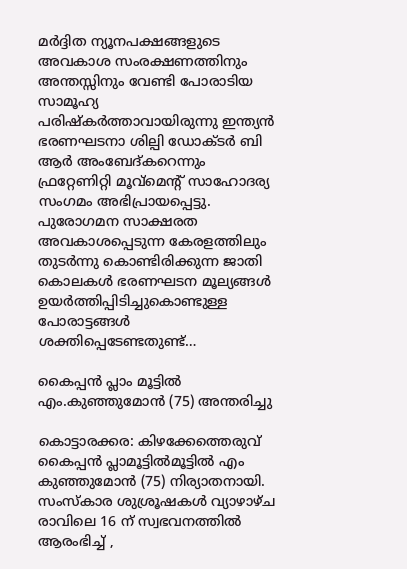മർദ്ദിത ന്യൂനപക്ഷങ്ങളുടെ അവകാശ സംരക്ഷണത്തിനും അന്തസ്സിനും വേണ്ടി പോരാടിയ സാമൂഹ്യ പരിഷ്കർത്താവായിരുന്നു ഇന്ത്യൻ ഭരണഘടനാ ശില്പി ഡോക്ടർ ബി ആർ അംബേദ്കറെന്നും ഫ്രറ്റേണിറ്റി മൂവ്മെന്റ് സാഹോദര്യ സംഗമം അഭിപ്രായപ്പെട്ടു. പുരോഗമന സാക്ഷരത അവകാശപ്പെടുന്ന കേരളത്തിലും തുടർന്നു കൊണ്ടിരിക്കുന്ന ജാതി കൊലകൾ ഭരണഘടന മൂല്യങ്ങൾ ഉയർത്തിപ്പിടിച്ചുകൊണ്ടുള്ള പോരാട്ടങ്ങൾ ശക്തിപ്പെടേണ്ടതുണ്ട്…

കൈപ്പൻ പ്ലാം മൂട്ടിൽ എം.കുഞ്ഞുമോൻ (75) അന്തരിച്ചു

കൊട്ടാരക്കര: കിഴക്കേത്തെരുവ് കൈപ്പൻ പ്ലാമൂട്ടിൽമൂട്ടിൽ എം കുഞ്ഞുമോൻ (75) നിര്യാതനായി. സംസ്കാര ശുശ്രൂഷകൾ വ്യാഴാഴ്ച രാവിലെ 16 ന് സ്വഭവനത്തിൽ ആരംഭിച്ച് ,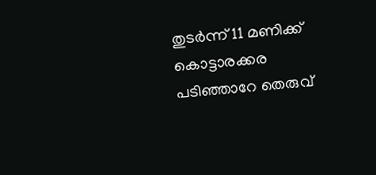തുടർന്ന് 11 മണിക്ക് കൊട്ടാരക്കര പടിഞ്ഞാറേ തെരുവ്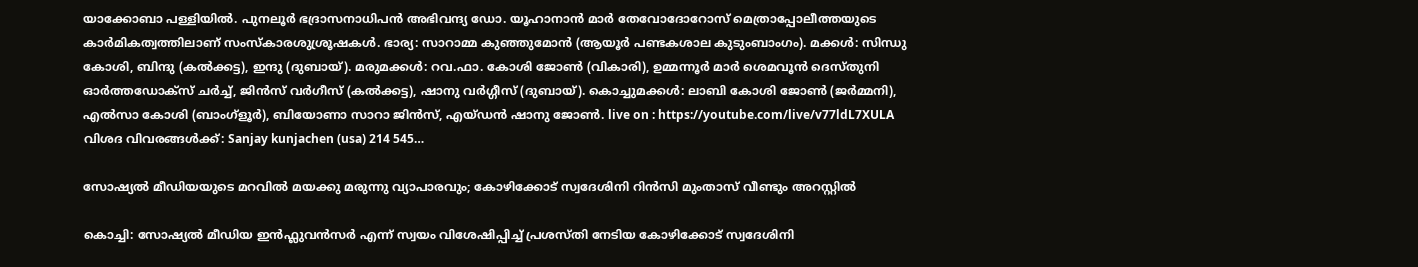യാക്കോബാ പള്ളിയിൽ. പുനലൂർ ഭദ്രാസനാധിപൻ അഭിവന്ദ്യ ഡോ. യൂഹാനാൻ മാർ തേവോദോറോസ് മെത്രാപ്പോലീത്തയുടെ കാർമികത്വത്തിലാണ് സംസ്കാരശുശ്രൂഷകള്‍. ഭാര്യ: സാറാമ്മ കുഞ്ഞുമോൻ (ആയൂർ പണ്ടകശാല കുടുംബാംഗം). മക്കൾ: സിന്ധു കോശി, ബിന്ദു (കൽക്കട്ട), ഇന്ദു (ദുബായ്). മരുമക്കൾ: റവ.ഫാ. കോശി ജോൺ (വികാരി), ഉമ്മന്നൂർ മാർ ശെമവൂൻ ദെസ്തുനി ഓർത്തഡോക്സ് ചർച്ച്, ജിൻസ് വർഗീസ് (കൽക്കട്ട), ഷാനു വർഗ്ഗീസ് (ദുബായ്). കൊച്ചുമക്കൾ: ലാബി കോശി ജോൺ (ജർമ്മനി), എൽസാ കോശി (ബാംഗ്ളൂർ), ബിയോണാ സാറാ ജിൻസ്, എയ്ഡൻ ഷാനു ജോൺ. live on : https://youtube.com/live/v77ldL7XULA വിശദ വിവരങ്ങൾക്ക്: Sanjay kunjachen (usa) 214 545…

സോഷ്യൽ മീഡിയയുടെ മറവില്‍ മയക്കു മരുന്നു വ്യാപാരവും; കോഴിക്കോട് സ്വദേശിനി റിൻസി മുംതാസ് വീണ്ടും അറസ്റ്റിൽ

കൊച്ചി: സോഷ്യൽ മീഡിയ ഇന്‍ഫ്ലുവന്‍സര്‍ എന്ന് സ്വയം വിശേഷിപ്പിച്ച് പ്രശസ്തി നേടിയ കോഴിക്കോട് സ്വദേശിനി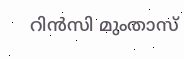റിൻസി മുംതാസ്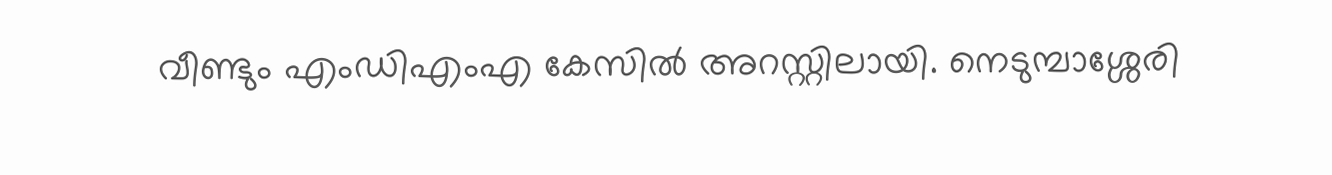വീണ്ടും എംഡിഎംഎ കേസിൽ അറസ്റ്റിലായി. നെടുമ്പാശ്ശേരി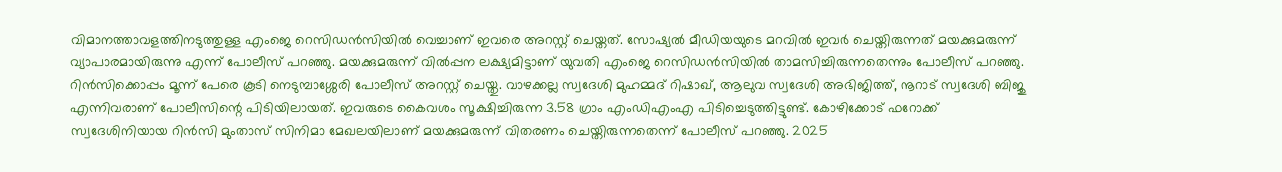വിമാനത്താവളത്തിനടുത്തുള്ള എംജെ റെസിഡൻസിയിൽ വെച്ചാണ് ഇവരെ അറസ്റ്റ് ചെയ്തത്. സോഷ്യല്‍ മീഡിയയുടെ മറവില്‍ ഇവര്‍ ചെയ്തിരുന്നത് മയക്കുമരുന്ന് വ്യാപാരമായിരുന്നു എന്ന് പോലീസ് പറഞ്ഞു. മയക്കുമരുന്ന് വിൽപ്പന ലക്ഷ്യമിട്ടാണ് യുവതി എംജെ റെസിഡൻസിയിൽ താമസിച്ചിരുന്നതെന്നും പോലീസ് പറഞ്ഞു. റിൻസിക്കൊപ്പം മൂന്ന് പേരെ കൂടി നെടുമ്പാശ്ശേരി പോലീസ് അറസ്റ്റ് ചെയ്തു. വാഴക്കല്ല സ്വദേശി മുഹമ്മദ് റിഷാഖ്, ആലുവ സ്വദേശി അഭിജിത്ത്, നൂറാട് സ്വദേശി ബിജു എന്നിവരാണ് പോലീസിന്റെ പിടിയിലായത്. ഇവരുടെ കൈവശം സൂക്ഷിച്ചിരുന്ന 3.58 ഗ്രാം എംഡിഎംഎ പിടിച്ചെടുത്തിട്ടുണ്ട്. കോഴിക്കോട് ഫറോക്ക് സ്വദേശിനിയായ റിൻസി മുംതാസ് സിനിമാ മേഖലയിലാണ് മയക്കുമരുന്ന് വിതരണം ചെയ്തിരുന്നതെന്ന് പോലീസ് പറഞ്ഞു. 2025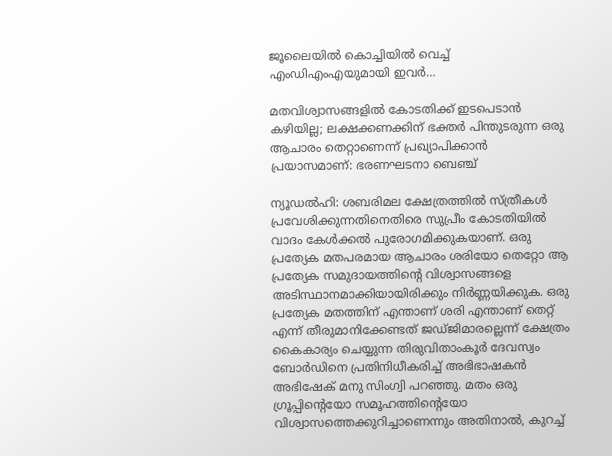ജൂലൈയിൽ കൊച്ചിയിൽ വെച്ച് എംഡിഎംഎയുമായി ഇവര്‍…

മതവിശ്വാസങ്ങളിൽ കോടതിക്ക് ഇടപെടാൻ കഴിയില്ല; ലക്ഷക്കണക്കിന് ഭക്തർ പിന്തുടരുന്ന ഒരു ആചാരം തെറ്റാണെന്ന് പ്രഖ്യാപിക്കാൻ പ്രയാസമാണ്: ഭരണഘടനാ ബെഞ്ച്

ന്യൂഡൽഹി: ശബരിമല ക്ഷേത്രത്തിൽ സ്ത്രീകൾ പ്രവേശിക്കുന്നതിനെതിരെ സുപ്രീം കോടതിയിൽ വാദം കേൾക്കൽ പുരോഗമിക്കുകയാണ്. ഒരു പ്രത്യേക മതപരമായ ആചാരം ശരിയോ തെറ്റോ ആ പ്രത്യേക സമുദായത്തിന്റെ വിശ്വാസങ്ങളെ അടിസ്ഥാനമാക്കിയായിരിക്കും നിർണ്ണയിക്കുക. ഒരു പ്രത്യേക മതത്തിന് എന്താണ് ശരി എന്താണ് തെറ്റ് എന്ന് തീരുമാനിക്കേണ്ടത് ജഡ്ജിമാരല്ലെന്ന് ക്ഷേത്രം കൈകാര്യം ചെയ്യുന്ന തിരുവിതാംകൂർ ദേവസ്വം ബോർഡിനെ പ്രതിനിധീകരിച്ച് അഭിഭാഷകൻ അഭിഷേക് മനു സിംഗ്വി പറഞ്ഞു. മതം ഒരു ഗ്രൂപ്പിന്റെയോ സമൂഹത്തിന്റെയോ വിശ്വാസത്തെക്കുറിച്ചാണെന്നും അതിനാൽ, കുറച്ച്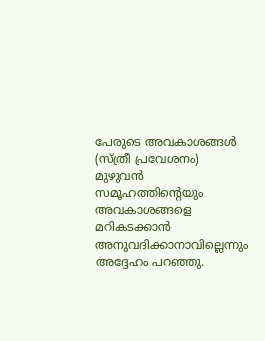പേരുടെ അവകാശങ്ങൾ (സ്ത്രീ പ്രവേശനം) മുഴുവൻ സമൂഹത്തിന്റെയും അവകാശങ്ങളെ മറികടക്കാൻ അനുവദിക്കാനാവില്ലെന്നും അദ്ദേഹം പറഞ്ഞു.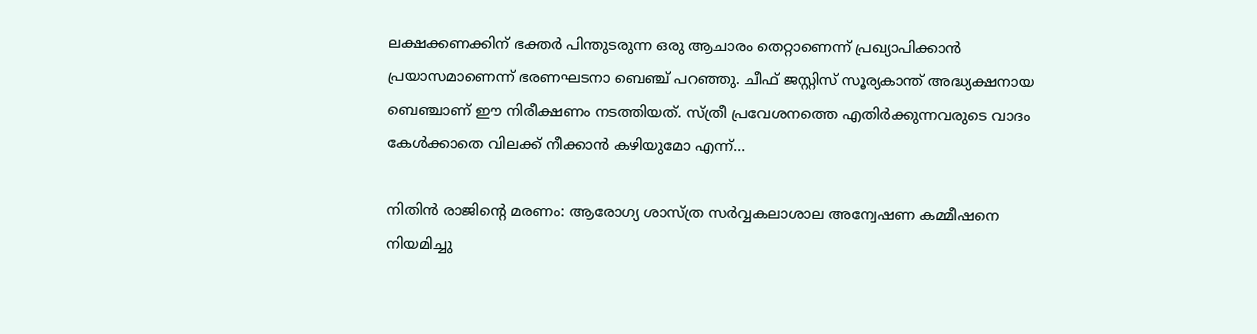ലക്ഷക്കണക്കിന് ഭക്തർ പിന്തുടരുന്ന ഒരു ആചാരം തെറ്റാണെന്ന് പ്രഖ്യാപിക്കാൻ പ്രയാസമാണെന്ന് ഭരണഘടനാ ബെഞ്ച് പറഞ്ഞു. ചീഫ് ജസ്റ്റിസ് സൂര്യകാന്ത് അദ്ധ്യക്ഷനായ ബെഞ്ചാണ് ഈ നിരീക്ഷണം നടത്തിയത്. സ്ത്രീ പ്രവേശനത്തെ എതിർക്കുന്നവരുടെ വാദം കേൾക്കാതെ വിലക്ക് നീക്കാൻ കഴിയുമോ എന്ന്…

നിതിൻ രാജിന്റെ മരണം: ആരോഗ്യ ശാസ്ത്ര സര്‍‌വ്വകലാശാല അന്വേഷണ കമ്മീഷനെ നിയമിച്ചു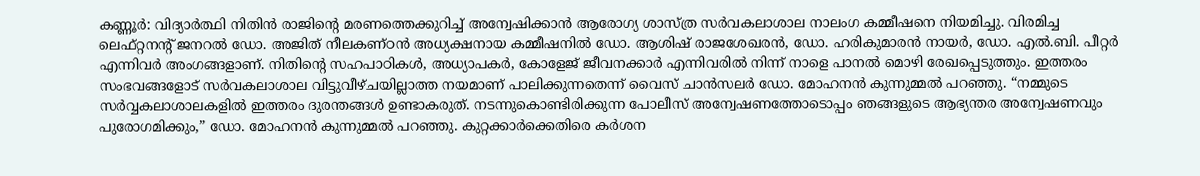കണ്ണൂർ: വിദ്യാർത്ഥി നിതിൻ രാജിന്റെ മരണത്തെക്കുറിച്ച് അന്വേഷിക്കാൻ ആരോഗ്യ ശാസ്ത്ര സർവകലാശാല നാലംഗ കമ്മീഷനെ നിയമിച്ചു. വിരമിച്ച ലെഫ്റ്റനന്റ് ജനറൽ ഡോ. അജിത് നീലകണ്ഠൻ അധ്യക്ഷനായ കമ്മീഷനിൽ ഡോ. ആശിഷ് രാജശേഖരൻ, ഡോ. ഹരികുമാരൻ നായർ, ഡോ. എൽ.ബി. പീറ്റർ എന്നിവർ അംഗങ്ങളാണ്. നിതിൻ്റെ സഹപാഠികൾ, അധ്യാപകർ, കോളേജ് ജീവനക്കാർ എന്നിവരിൽ നിന്ന് നാളെ പാനൽ മൊഴി രേഖപ്പെടുത്തും. ഇത്തരം സംഭവങ്ങളോട് സർവകലാശാല വിട്ടുവീഴ്ചയില്ലാത്ത നയമാണ് പാലിക്കുന്നതെന്ന് വൈസ് ചാൻസലർ ഡോ. മോഹനൻ കുന്നുമ്മൽ പറഞ്ഞു. “നമ്മുടെ സർവ്വകലാശാലകളിൽ ഇത്തരം ദുരന്തങ്ങൾ ഉണ്ടാകരുത്. നടന്നുകൊണ്ടിരിക്കുന്ന പോലീസ് അന്വേഷണത്തോടൊപ്പം ഞങ്ങളുടെ ആഭ്യന്തര അന്വേഷണവും പുരോഗമിക്കും,” ഡോ. മോഹനൻ കുന്നുമ്മൽ പറഞ്ഞു. കുറ്റക്കാർക്കെതിരെ കർശന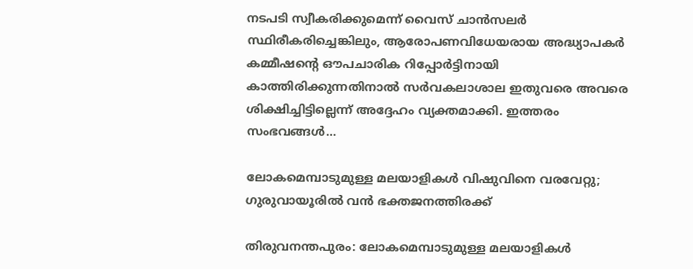നടപടി സ്വീകരിക്കുമെന്ന് വൈസ് ചാൻസലർ സ്ഥിരീകരിച്ചെങ്കിലും, ആരോപണവിധേയരായ അദ്ധ്യാപകർ കമ്മീഷന്റെ ഔപചാരിക റിപ്പോർട്ടിനായി കാത്തിരിക്കുന്നതിനാൽ സർവകലാശാല ഇതുവരെ അവരെ ശിക്ഷിച്ചിട്ടില്ലെന്ന് അദ്ദേഹം വ്യക്തമാക്കി. ഇത്തരം സംഭവങ്ങൾ…

ലോകമെമ്പാടുമുള്ള മലയാളികൾ വിഷുവിനെ വരവേറ്റു; ഗുരുവായൂരിൽ വൻ ഭക്തജനത്തിരക്ക്

തിരുവനന്തപുരം: ലോകമെമ്പാടുമുള്ള മലയാളികൾ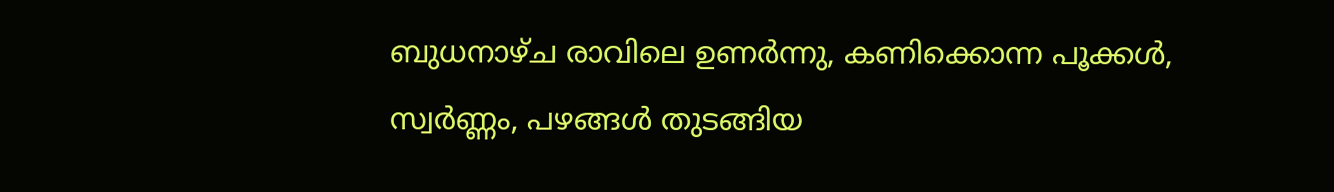ബുധനാഴ്ച രാവിലെ ഉണർന്നു, കണിക്കൊന്ന പൂക്കൾ, സ്വർണ്ണം, പഴങ്ങൾ തുടങ്ങിയ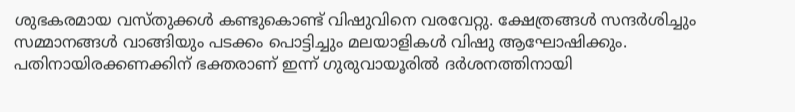ശുഭകരമായ വസ്തുക്കൾ കണ്ടുകൊണ്ട് വിഷുവിനെ വരവേറ്റു. ക്ഷേത്രങ്ങൾ സന്ദർശിച്ചും സമ്മാനങ്ങൾ വാങ്ങിയും പടക്കം പൊട്ടിച്ചും മലയാളികൾ വിഷു ആഘോഷിക്കും. പതിനായിരക്കണക്കിന് ഭക്തരാണ് ഇന്ന് ഗുരുവായൂരിൽ ദർശനത്തിനായി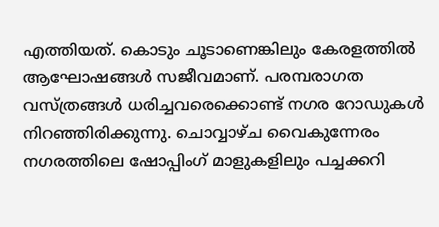എത്തിയത്. കൊടും ചൂടാണെങ്കിലും കേരളത്തിൽ ആഘോഷങ്ങൾ സജീവമാണ്. പരമ്പരാഗത വസ്ത്രങ്ങൾ ധരിച്ചവരെക്കൊണ്ട് നഗര റോഡുകൾ നിറഞ്ഞിരിക്കുന്നു. ചൊവ്വാഴ്ച വൈകുന്നേരം നഗരത്തിലെ ഷോപ്പിംഗ് മാളുകളിലും പച്ചക്കറി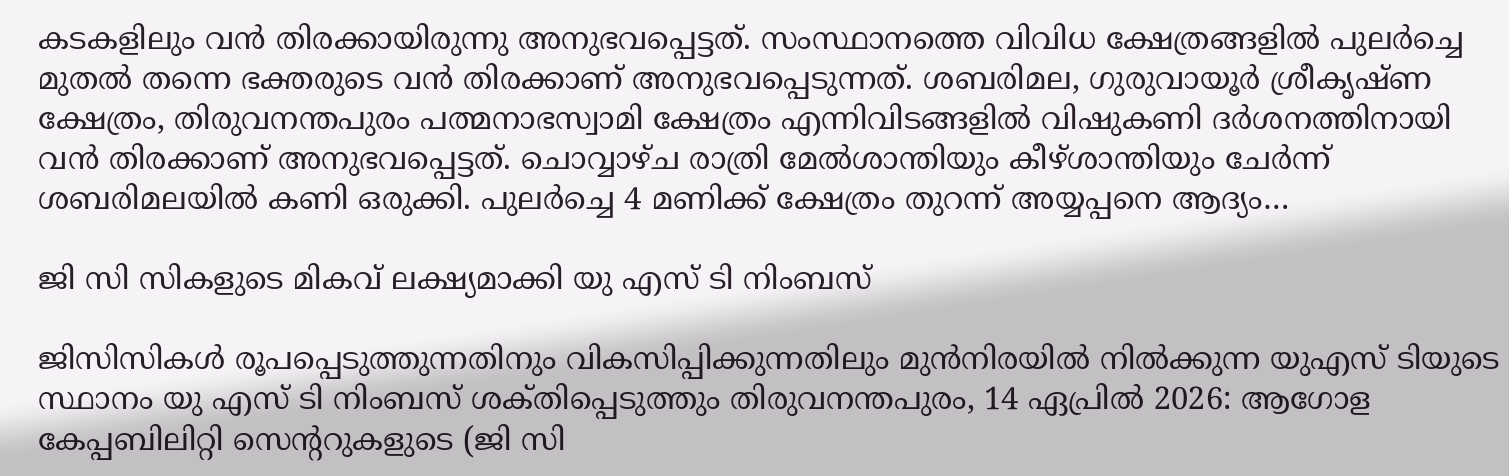കടകളിലും വൻ തിരക്കായിരുന്നു അനുഭവപ്പെട്ടത്. സംസ്ഥാനത്തെ വിവിധ ക്ഷേത്രങ്ങളിൽ പുലർച്ചെ മുതൽ തന്നെ ഭക്തരുടെ വൻ തിരക്കാണ് അനുഭവപ്പെടുന്നത്. ശബരിമല, ഗുരുവായൂർ ശ്രീകൃഷ്ണ ക്ഷേത്രം, തിരുവനന്തപുരം പത്മനാഭസ്വാമി ക്ഷേത്രം എന്നിവിടങ്ങളിൽ വിഷുകണി ദർശനത്തിനായി വൻ തിരക്കാണ് അനുഭവപ്പെട്ടത്. ചൊവ്വാഴ്ച രാത്രി മേൽശാന്തിയും കീഴ്ശാന്തിയും ചേർന്ന് ശബരിമലയിൽ കണി ഒരുക്കി. പുലർച്ചെ 4 മണിക്ക് ക്ഷേത്രം തുറന്ന് അയ്യപ്പനെ ആദ്യം…

ജി സി സികളുടെ മികവ് ലക്ഷ്യമാക്കി യു എസ് ടി നിംബസ്

ജിസിസികൾ രൂപപ്പെടുത്തുന്നതിനും വികസിപ്പിക്കുന്നതിലും മുൻനിരയിൽ നിൽക്കുന്ന യുഎസ് ടിയുടെ സ്ഥാനം യു എസ് ടി നിംബസ് ശക്‌തിപ്പെടുത്തും തിരുവനന്തപുരം, 14 ഏപ്രിൽ 2026: ആഗോള കേപ്പബിലിറ്റി സെന്ററുകളുടെ (ജി സി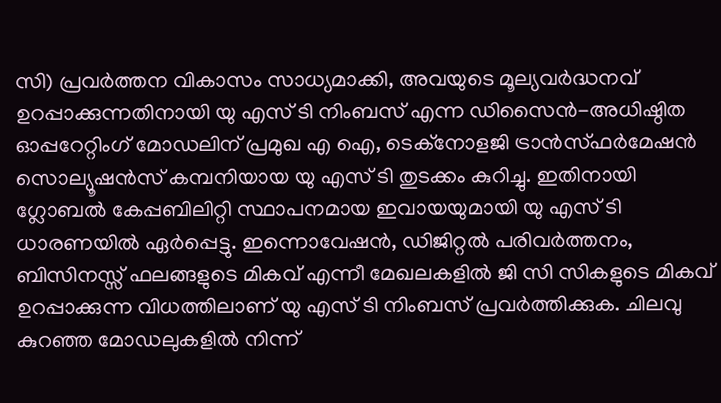സി) പ്രവർത്തന വികാസം സാധ്യമാക്കി, അവയുടെ മൂല്യവർദ്ധനവ് ഉറപ്പാക്കുന്നതിനായി യു എസ് ടി നിംബസ് എന്ന ഡിസൈൻ-അധിഷ്ഠിത ഓപ്പറേറ്റിംഗ് മോഡലിന് പ്രമുഖ എ ഐ, ടെക്നോളജി ട്രാൻസ്ഫർമേഷൻ സൊല്യൂഷൻസ് കമ്പനിയായ യു എസ് ടി തുടക്കം കുറിച്ചു. ഇതിനായി ഗ്ലോബൽ കേപ്പബിലിറ്റി സ്ഥാപനമായ ഇവായയുമായി യു എസ് ടി ധാരണയിൽ ഏർപ്പെട്ടു. ഇന്നൊവേഷൻ, ഡിജിറ്റൽ പരിവർത്തനം, ബിസിനസ്സ് ഫലങ്ങളുടെ മികവ് എന്നീ മേഖലകളിൽ ജി സി സികളുടെ മികവ് ഉറപ്പാക്കുന്ന വിധത്തിലാണ് യു എസ് ടി നിംബസ് പ്രവർത്തിക്കുക. ചിലവു കുറഞ്ഞ മോഡലുകളിൽ നിന്ന്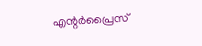എന്റർപ്രൈസ്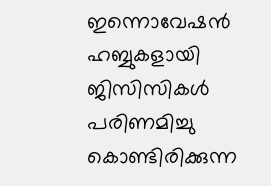ഇന്നൊവേഷൻ ഹബ്ബുകളായി ജിസിസികൾ പരിണമിച്ചു കൊണ്ടിരിക്കുന്ന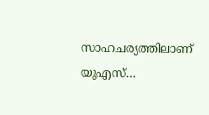സാഹചര്യത്തിലാണ് യുഎസ്…